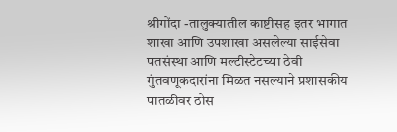श्रीगोंदा -तालुक्यातील काष्टीसह इतर भागात शाखा आणि उपशाखा असलेल्या साईसेवा पतसंस्था आणि मल्टीस्टेटच्या ठेवी गुंतवणूकदारांना मिळत नसल्याने प्रशासकीय पातळीवर ठोस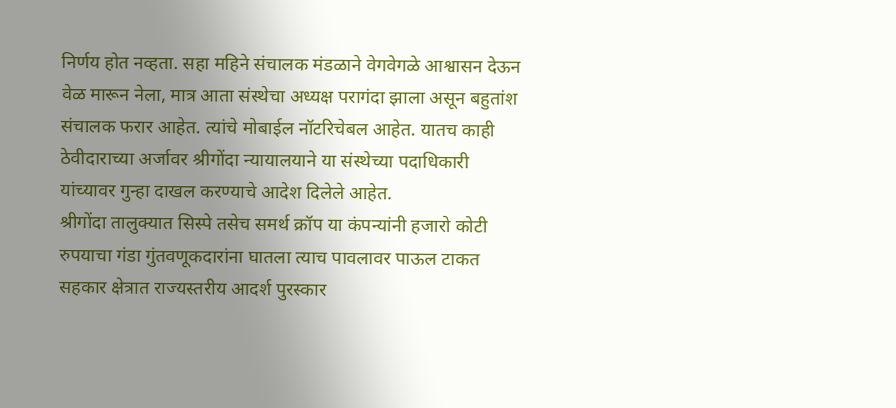निर्णय होत नव्हता. सहा महिने संचालक मंडळाने वेगवेगळे आश्वासन देऊन वेळ मारून नेला, मात्र आता संस्थेचा अध्यक्ष परागंदा झाला असून बहुतांश संचालक फरार आहेत. त्यांचे मोबाईल नॉटरिचेबल आहेत. यातच काही ठेवीदाराच्या अर्जावर श्रीगोंदा न्यायालयाने या संस्थेच्या पदाधिकारी यांच्यावर गुन्हा दाखल करण्याचे आदेश दिलेले आहेत.
श्रीगोंदा तालुक्यात सिस्पे तसेच समर्थ क्रॉप या कंपन्यांनी हजारो कोटी रुपयाचा गंडा गुंतवणूकदारांना घातला त्याच पावलावर पाऊल टाकत सहकार क्षेत्रात राज्यस्तरीय आदर्श पुरस्कार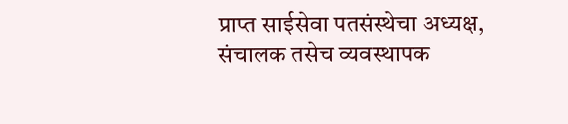प्राप्त साईसेवा पतसंस्थेचा अध्यक्ष, संचालक तसेच व्यवस्थापक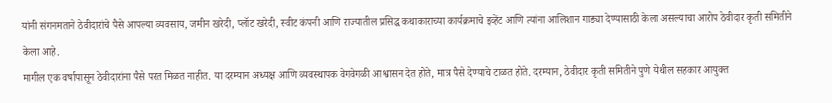यांनी संगनमताने ठेवीदारांचे पैसे आपल्या व्यवसाय, जमीन खरेदी, प्लॉट खरेदी, स्वीट कंपनी आणि राज्यातील प्रसिद्ध कथाकाराच्या कार्यक्रमाचे इव्हेंट आणि त्यांना आलिशान गाड्या देण्यासाठी केला असल्याचा आरोप ठेवीदार कृती समितीने केला आहे.
मागील एक वर्षापासून ठेवीदारांना पैसे परत मिळत नाहीत. या दरम्यान अध्यक्ष आणि व्यवस्थापक वेगवेगळी आश्वासन देत होते, मात्र पैसे देण्याचे टाळत होते. दरम्यान, ठेवीदार कृती समितीने पुणे येथील सहकार आयुक्त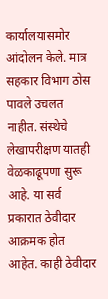कार्यालयासमोर आंदोलन केले. मात्र सहकार विभाग ठोस पावले उचलत नाहीत. संस्थेचे लेखापरीक्षण यातही वेळकाढूपणा सुरू आहे. या सर्व प्रकारात ठेवीदार आक्रमक होत आहेत. काही ठेवीदार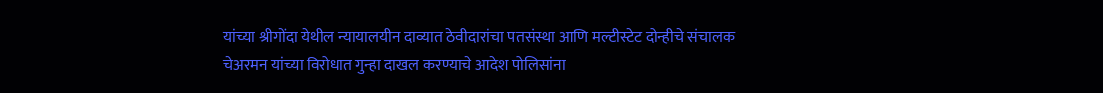यांच्या श्रीगोंदा येथील न्यायालयीन दाव्यात ठेवीदारांचा पतसंस्था आणि मल्टीस्टेट दोन्हीचे संचालक चेअरमन यांच्या विरोधात गुन्हा दाखल करण्याचे आदेश पोलिसांना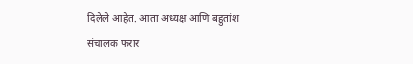दिलेले आहेत. आता अध्यक्ष आणि बहुतांश संचालक फरार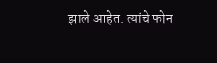झाले आहेत. त्यांचे फोन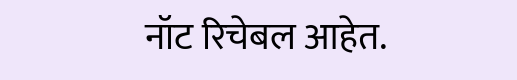नॉट रिचेबल आहेत.